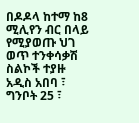በዶዶላ ከተማ ከ8 ሚሊየን ብር በላይ የሚያወጡ ህገ ወጥ ተንቀሳቃሽ ስልኮች ተያዙ
አዲስ አበባ ፣ ግንቦት 25 ፣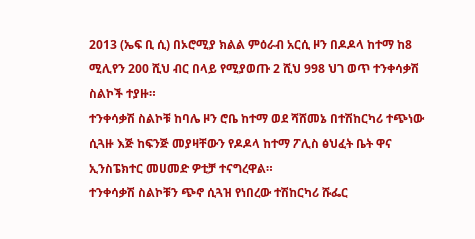2013 (ኤፍ ቢ ሲ) በኦሮሚያ ክልል ምዕራብ አርሲ ዞን በዶዶላ ከተማ ከ8 ሚሊየን 200 ሺህ ብር በላይ የሚያወጡ 2 ሺህ 998 ህገ ወጥ ተንቀሳቃሽ ስልኮች ተያዙ።
ተንቀሳቃሽ ስልኮቹ ከባሌ ዞን ሮቤ ከተማ ወደ ሻሸመኔ በተሽከርካሪ ተጭነው ሲጓዙ እጅ ከፍንጅ መያዛቸውን የዶዶላ ከተማ ፖሊስ ፅህፈት ቤት ዋና ኢንስፔክተር መሀመድ ዎቲቻ ተናግረዋል።
ተንቀሳቃሽ ስልኮቹን ጭኖ ሲጓዝ የነበረው ተሽከርካሪ ሹፌር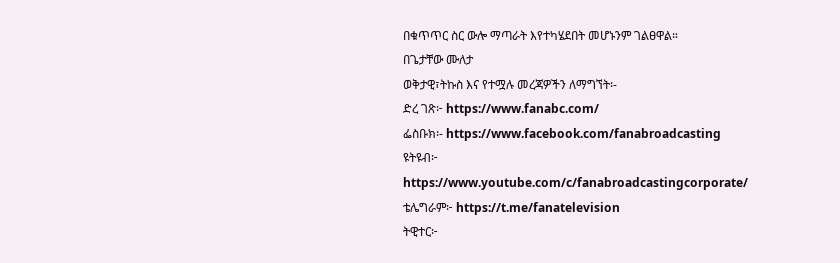በቁጥጥር ስር ውሎ ማጣራት እየተካሄደበት መሆኑንም ገልፀዋል።
በጌታቸው ሙለታ
ወቅታዊ፣ትኩስ እና የተሟሉ መረጃዎችን ለማግኘት፡-
ድረ ገጽ፦ https://www.fanabc.com/
ፌስቡክ፡- https://www.facebook.com/fanabroadcasting
ዩትዩብ፦ https://www.youtube.com/c/fanabroadcastingcorporate/
ቴሌግራም፦ https://t.me/fanatelevision
ትዊተር፦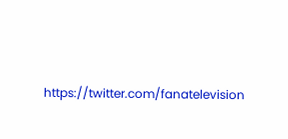https://twitter.com/fanatelevision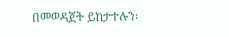በመወዳጀት ይከታተሉን፡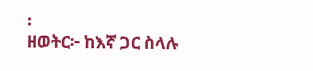፡
ዘወትር፦ ከእኛ ጋር ስላሉ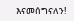እናመሰግናለን!